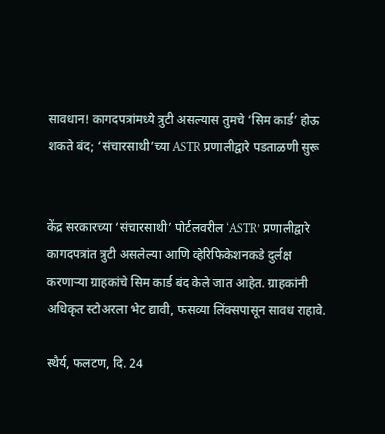सावधान! कागदपत्रांमध्ये त्रुटी असल्यास तुमचे ‘सिम कार्ड’ होऊ शकते बंद; ‘संचारसाथी’च्या ASTR प्रणालीद्वारे पडताळणी सुरू


केंद्र सरकारच्या ‘संचारसाथी’ पोर्टलवरील ‘ASTR’ प्रणालीद्वारे कागदपत्रांत त्रुटी असलेल्या आणि व्हेरिफिकेशनकडे दुर्लक्ष करणाऱ्या ग्राहकांचे सिम कार्ड बंद केले जात आहेत. ग्राहकांनी अधिकृत स्टोअरला भेट द्यावी, फसव्या लिंक्सपासून सावध राहावे.

स्थैर्य, फलटण, दि. 24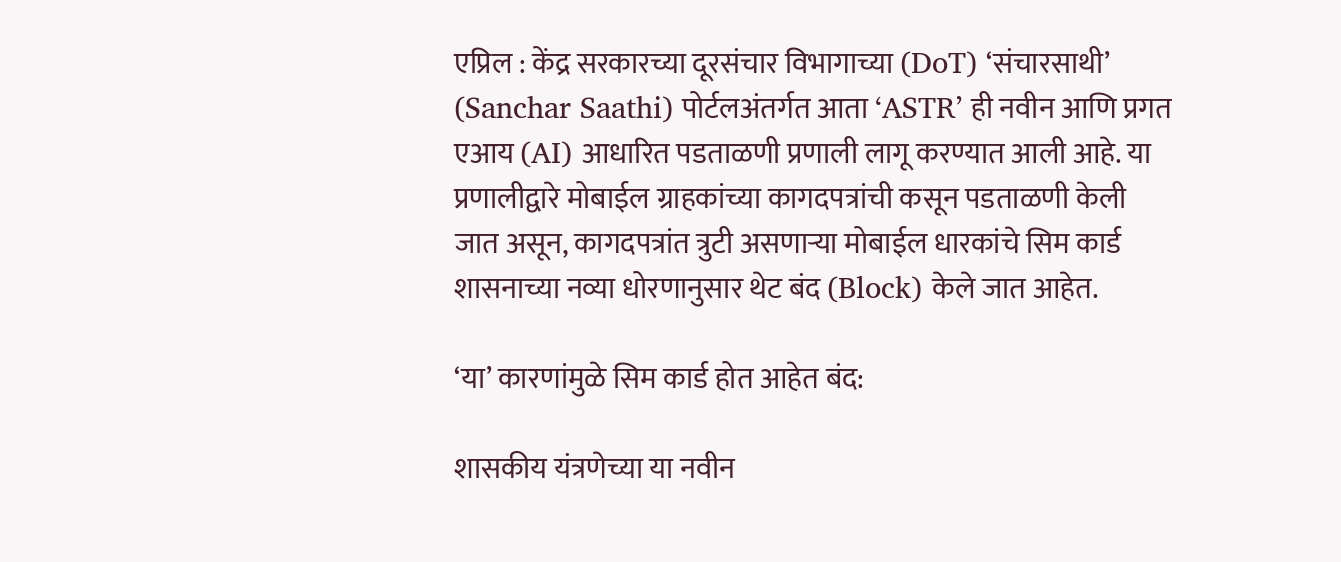एप्रिल : केंद्र सरकारच्या दूरसंचार विभागाच्या (DoT) ‘संचारसाथी’ (Sanchar Saathi) पोर्टलअंतर्गत आता ‘ASTR’ ही नवीन आणि प्रगत एआय (AI) आधारित पडताळणी प्रणाली लागू करण्यात आली आहे. या प्रणालीद्वारे मोबाईल ग्राहकांच्या कागदपत्रांची कसून पडताळणी केली जात असून, कागदपत्रांत त्रुटी असणाऱ्या मोबाईल धारकांचे सिम कार्ड शासनाच्या नव्या धोरणानुसार थेट बंद (Block) केले जात आहेत.

‘या’ कारणांमुळे सिम कार्ड होत आहेत बंद:

शासकीय यंत्रणेच्या या नवीन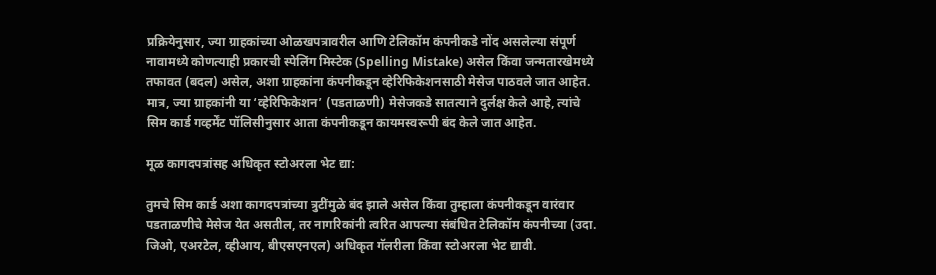प्रक्रियेनुसार, ज्या ग्राहकांच्या ओळखपत्रावरील आणि टेलिकॉम कंपनीकडे नोंद असलेल्या संपूर्ण नावामध्ये कोणत्याही प्रकारची स्पेलिंग मिस्टेक (Spelling Mistake) असेल किंवा जन्मतारखेमध्ये तफावत (बदल) असेल, अशा ग्राहकांना कंपनीकडून व्हेरिफिकेशनसाठी मेसेज पाठवले जात आहेत. मात्र, ज्या ग्राहकांनी या ‘व्हेरिफिकेशन’ (पडताळणी) मेसेजकडे सातत्याने दुर्लक्ष केले आहे, त्यांचे सिम कार्ड गव्हर्मेंट पॉलिसीनुसार आता कंपनीकडून कायमस्वरूपी बंद केले जात आहेत.

मूळ कागदपत्रांसह अधिकृत स्टोअरला भेट द्या:

तुमचे सिम कार्ड अशा कागदपत्रांच्या त्रुटींमुळे बंद झाले असेल किंवा तुम्हाला कंपनीकडून वारंवार पडताळणीचे मेसेज येत असतील, तर नागरिकांनी त्वरित आपल्या संबंधित टेलिकॉम कंपनीच्या (उदा. जिओ, एअरटेल, व्हीआय, बीएसएनएल) अधिकृत गॅलरीला किंवा स्टोअरला भेट द्यावी.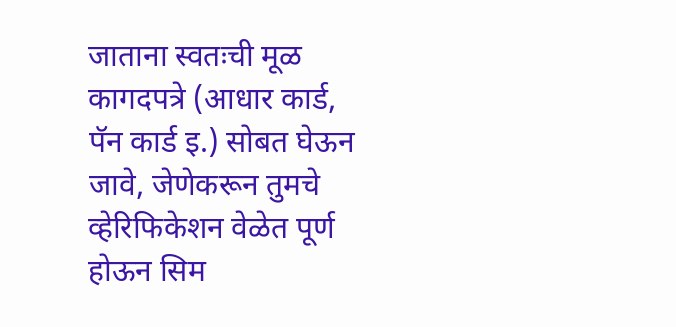जाताना स्वतःची मूळ कागदपत्रे (आधार कार्ड, पॅन कार्ड इ.) सोबत घेऊन जावे, जेणेकरून तुमचे व्हेरिफिकेशन वेळेत पूर्ण होऊन सिम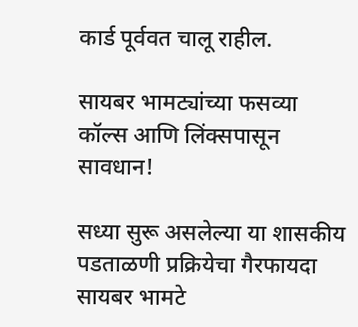कार्ड पूर्ववत चालू राहील.

सायबर भामट्यांच्या फसव्या कॉल्स आणि लिंक्सपासून सावधान!

सध्या सुरू असलेल्या या शासकीय पडताळणी प्रक्रियेचा गैरफायदा सायबर भामटे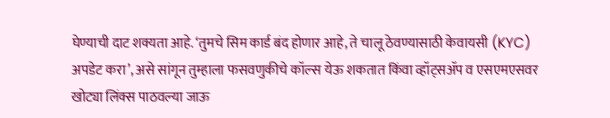घेण्याची दाट शक्यता आहे. ‘तुमचे सिम कार्ड बंद होणार आहे, ते चालू ठेवण्यासाठी केवायसी (KYC) अपडेट करा’, असे सांगून तुम्हाला फसवणुकीचे कॉल्स येऊ शकतात किंवा व्हॉट्सॲप व एसएमएसवर खोट्या लिंक्स पाठवल्या जाऊ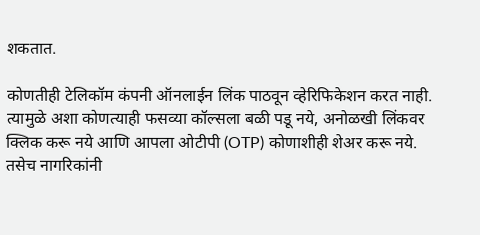शकतात.

कोणतीही टेलिकॉम कंपनी ऑनलाईन लिंक पाठवून व्हेरिफिकेशन करत नाही. त्यामुळे अशा कोणत्याही फसव्या कॉल्सला बळी पडू नये, अनोळखी लिंकवर क्लिक करू नये आणि आपला ओटीपी (OTP) कोणाशीही शेअर करू नये. तसेच नागरिकांनी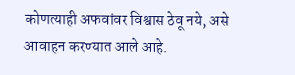कोणत्याही अफवांवर विश्वास ठेवू नये, असे आवाहन करण्यात आले आहे.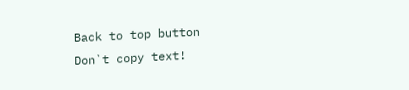Back to top button
Don`t copy text!